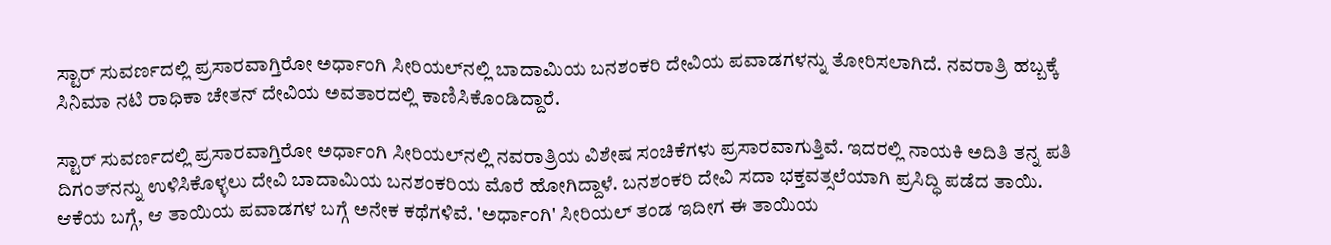ಸ್ಟಾರ್ ಸುವರ್ಣದಲ್ಲಿ ಪ್ರಸಾರವಾಗ್ತಿರೋ ಅರ್ಧಾಂಗಿ ಸೀರಿಯಲ್‌ನಲ್ಲಿ ಬಾದಾಮಿಯ ಬನಶಂಕರಿ ದೇವಿಯ ಪವಾಡಗಳನ್ನು ತೋರಿಸಲಾಗಿದೆ. ನವರಾತ್ರಿ ಹಬ್ಬಕ್ಕೆ ಸಿನಿಮಾ ನಟಿ ರಾಧಿಕಾ ಚೇತನ್ ದೇವಿಯ ಅವತಾರದಲ್ಲಿ ಕಾಣಿಸಿಕೊಂಡಿದ್ದಾರೆ.

ಸ್ಟಾರ್ ಸುವರ್ಣದಲ್ಲಿ ಪ್ರಸಾರವಾಗ್ತಿರೋ ಅರ್ಧಾಂಗಿ ಸೀರಿಯಲ್‌ನಲ್ಲಿ ನವರಾತ್ರಿಯ ವಿಶೇಷ ಸಂಚಿಕೆಗಳು ಪ್ರಸಾರವಾಗುತ್ತಿವೆ. ಇದರಲ್ಲಿ ನಾಯಕಿ ಅದಿತಿ ತನ್ನ ಪತಿ ದಿಗಂತ್‌ನನ್ನು ಉಳಿಸಿಕೊಳ್ಳಲು ದೇವಿ ಬಾದಾಮಿಯ ಬನಶಂಕರಿಯ ಮೊರೆ ಹೋಗಿದ್ದಾಳೆ. ಬನಶಂಕರಿ ದೇವಿ ಸದಾ ಭಕ್ತವತ್ಸಲೆಯಾಗಿ ಪ್ರಸಿದ್ಧಿ ಪಡೆದ ತಾಯಿ. ಆಕೆಯ ಬಗ್ಗೆ, ಆ ತಾಯಿಯ ಪವಾಡಗಳ ಬಗ್ಗೆ ಅನೇಕ ಕಥೆಗಳಿವೆ. 'ಅರ್ಧಾಂಗಿ' ಸೀರಿಯಲ್ ತಂಡ ಇದೀಗ ಈ ತಾಯಿಯ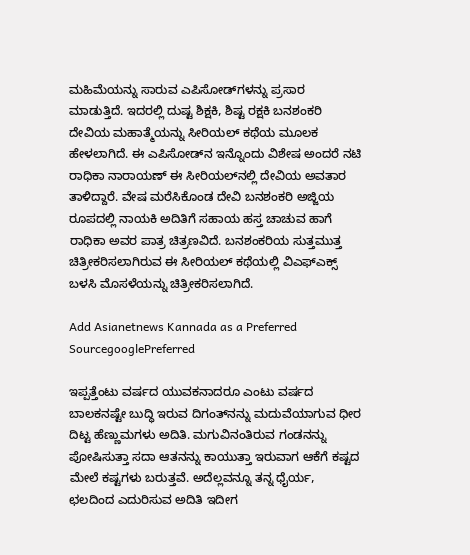ಮಹಿಮೆಯನ್ನು ಸಾರುವ ಎಪಿಸೋಡ್‌ಗಳನ್ನು ಪ್ರಸಾರ ಮಾಡುತ್ತಿದೆ. ಇದರಲ್ಲಿ ದುಷ್ಟ ಶಿಕ್ಷಕಿ, ಶಿಷ್ಟ ರಕ್ಷಕಿ ಬನಶಂಕರಿ ದೇವಿಯ ಮಹಾತ್ಮೆಯನ್ನು ಸೀರಿಯಲ್ ಕಥೆಯ ಮೂಲಕ ಹೇಳಲಾಗಿದೆ. ಈ ಎಪಿಸೋಡ್‌ನ ಇನ್ನೊಂದು ವಿಶೇಷ ಅಂದರೆ ನಟಿ ರಾಧಿಕಾ ನಾರಾಯಣ್ ಈ ಸೀರಿಯಲ್‌ನಲ್ಲಿ ದೇವಿಯ ಅವತಾರ ತಾಳಿದ್ದಾರೆ. ವೇಷ ಮರೆಸಿಕೊಂಡ ದೇವಿ ಬನಶಂಕರಿ ಅಜ್ಜಿಯ ರೂಪದಲ್ಲಿ ನಾಯಕಿ ಅದಿತಿಗೆ ಸಹಾಯ ಹಸ್ತ ಚಾಚುವ ಹಾಗೆ ರಾಧಿಕಾ ಅವರ ಪಾತ್ರ ಚಿತ್ರಣವಿದೆ. ಬನಶಂಕರಿಯ ಸುತ್ತಮುತ್ತ ಚಿತ್ರೀಕರಿಸಲಾಗಿರುವ ಈ ಸೀರಿಯಲ್ ಕಥೆಯಲ್ಲಿ ವಿಎಫ್‌ಎಕ್ಸ್ ಬಳಸಿ ಮೊಸಳೆಯನ್ನು ಚಿತ್ರೀಕರಿಸಲಾಗಿದೆ.

Add Asianetnews Kannada as a Preferred SourcegooglePreferred

ಇಪ್ಪತ್ತೆಂಟು ವರ್ಷದ ಯುವಕನಾದರೂ ಎಂಟು ವರ್ಷದ ಬಾಲಕನಷ್ಟೇ ಬುದ್ಧಿ ಇರುವ ದಿಗಂತ್‌ನನ್ನು ಮದುವೆಯಾಗುವ ಧೀರ ದಿಟ್ಟ ಹೆಣ್ಣುಮಗಳು ಅದಿತಿ. ಮಗುವಿನಂತಿರುವ ಗಂಡನನ್ನು ಪೋಷಿಸುತ್ತಾ ಸದಾ ಆತನನ್ನು ಕಾಯುತ್ತಾ ಇರುವಾಗ ಆಕೆಗೆ ಕಷ್ಟದ ಮೇಲೆ ಕಷ್ಟಗಳು ಬರುತ್ತವೆ. ಅದೆಲ್ಲವನ್ನೂ ತನ್ನ ಧೈರ್ಯ, ಛಲದಿಂದ ಎದುರಿಸುವ ಅದಿತಿ ಇದೀಗ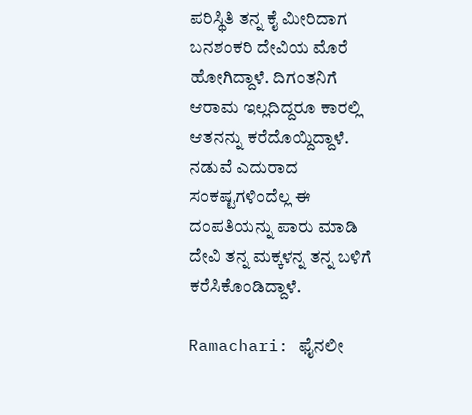ಪರಿಸ್ಥಿತಿ ತನ್ನ ಕೈ ಮೀರಿದಾಗ ಬನಶಂಕರಿ ದೇವಿಯ ಮೊರೆ ಹೋಗಿದ್ದಾಳೆ. ದಿಗಂತನಿಗೆ ಆರಾಮ ಇಲ್ಲದಿದ್ದರೂ ಕಾರಲ್ಲಿ ಆತನನ್ನು ಕರೆದೊಯ್ದಿದ್ದಾಳೆ. ನಡುವೆ ಎದುರಾದ ಸಂಕಷ್ಟಗಳಿಂದೆಲ್ಲ ಈ ದಂಪತಿಯನ್ನು ಪಾರು ಮಾಡಿ ದೇವಿ ತನ್ನ ಮಕ್ಕಳನ್ನ ತನ್ನ ಬಳಿಗೆ ಕರೆಸಿಕೊಂಡಿದ್ದಾಳೆ.

Ramachari: ಫೈನಲೀ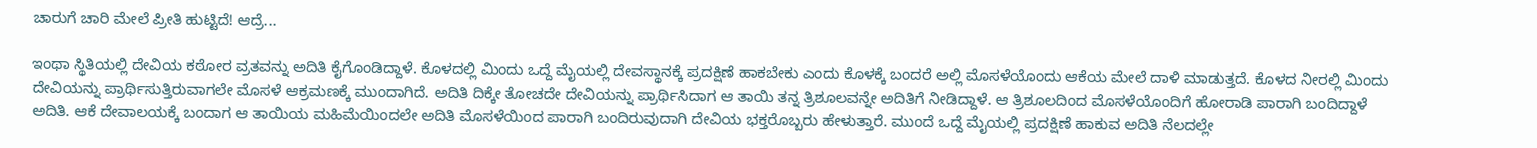ಚಾರುಗೆ ಚಾರಿ ಮೇಲೆ ಪ್ರೀತಿ ಹುಟ್ಟಿದೆ! ಆದ್ರೆ...

ಇಂಥಾ ಸ್ಥಿತಿಯಲ್ಲಿ ದೇವಿಯ ಕಠೋರ ವ್ರತವನ್ನು ಅದಿತಿ ಕೈಗೊಂಡಿದ್ದಾಳೆ. ಕೊಳದಲ್ಲಿ ಮಿಂದು ಒದ್ದೆ ಮೈಯಲ್ಲಿ ದೇವಸ್ಥಾನಕ್ಕೆ ಪ್ರದಕ್ಷಿಣೆ ಹಾಕಬೇಕು ಎಂದು ಕೊಳಕ್ಕೆ ಬಂದರೆ ಅಲ್ಲಿ ಮೊಸಳೆಯೊಂದು ಆಕೆಯ ಮೇಲೆ ದಾಳಿ ಮಾಡುತ್ತದೆ. ಕೊಳದ ನೀರಲ್ಲಿ ಮಿಂದು ದೇವಿಯನ್ನು ಪ್ರಾರ್ಥಿಸುತ್ತಿರುವಾಗಲೇ ಮೊಸಳೆ ಆಕ್ರಮಣಕ್ಕೆ ಮುಂದಾಗಿದೆ. ಅದಿತಿ ದಿಕ್ಕೇ ತೋಚದೇ ದೇವಿಯನ್ನು ಪ್ರಾರ್ಥಿಸಿದಾಗ ಆ ತಾಯಿ ತನ್ನ ತ್ರಿಶೂಲವನ್ನೇ ಅದಿತಿಗೆ ನೀಡಿದ್ದಾಳೆ. ಆ ತ್ರಿಶೂಲದಿಂದ ಮೊಸಳೆಯೊಂದಿಗೆ ಹೋರಾಡಿ ಪಾರಾಗಿ ಬಂದಿದ್ದಾಳೆ ಅದಿತಿ. ಆಕೆ ದೇವಾಲಯಕ್ಕೆ ಬಂದಾಗ ಆ ತಾಯಿಯ ಮಹಿಮೆಯಿಂದಲೇ ಅದಿತಿ ಮೊಸಳೆಯಿಂದ ಪಾರಾಗಿ ಬಂದಿರುವುದಾಗಿ ದೇವಿಯ ಭಕ್ತರೊಬ್ಬರು ಹೇಳುತ್ತಾರೆ. ಮುಂದೆ ಒದ್ದೆ ಮೈಯಲ್ಲಿ ಪ್ರದಕ್ಷಿಣೆ ಹಾಕುವ ಅದಿತಿ ನೆಲದಲ್ಲೇ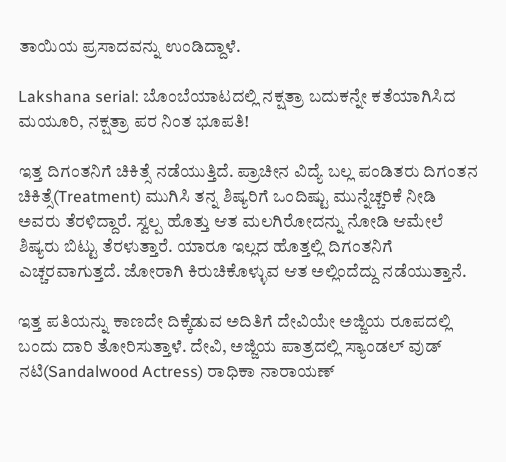ತಾಯಿಯ ಪ್ರಸಾದವನ್ನು ಉಂಡಿದ್ದಾಳೆ.

Lakshana serial: ಬೊಂಬೆಯಾಟದಲ್ಲಿ ನಕ್ಷತ್ರಾ ಬದುಕನ್ನೇ ಕತೆಯಾಗಿಸಿದ ಮಯೂರಿ, ನಕ್ಷತ್ರಾ ಪರ ನಿಂತ ಭೂಪತಿ!

ಇತ್ತ ದಿಗಂತನಿಗೆ ಚಿಕಿತ್ಸೆ ನಡೆಯುತ್ತಿದೆ. ಪ್ರಾಚೀನ ವಿದ್ಯೆ ಬಲ್ಲ ಪಂಡಿತರು ದಿಗಂತನ ಚಿಕಿತ್ಸೆ(Treatment) ಮುಗಿಸಿ ತನ್ನ ಶಿಷ್ಯರಿಗೆ ಒಂದಿಷ್ಟು ಮುನ್ನೆಚ್ಚರಿಕೆ ನೀಡಿ ಅವರು ತೆರಳಿದ್ದಾರೆ. ಸ್ವಲ್ಪ ಹೊತ್ತು ಆತ ಮಲಗಿರೋದನ್ನು ನೋಡಿ ಆಮೇಲೆ ಶಿಷ್ಯರು ಬಿಟ್ಟು ತೆರಳುತ್ತಾರೆ. ಯಾರೂ ಇಲ್ಲದ ಹೊತ್ತಲ್ಲಿ ದಿಗಂತನಿಗೆ ಎಚ್ಚರವಾಗುತ್ತದೆ. ಜೋರಾಗಿ ಕಿರುಚಿಕೊಳ್ಳುವ ಆತ ಅಲ್ಲಿಂದೆದ್ದು ನಡೆಯುತ್ತಾನೆ.

ಇತ್ತ ಪತಿಯನ್ನು ಕಾಣದೇ ದಿಕ್ಕೆಡುವ ಅದಿತಿಗೆ ದೇವಿಯೇ ಅಜ್ಜಿಯ ರೂಪದಲ್ಲಿ ಬಂದು ದಾರಿ ತೋರಿಸುತ್ತಾಳೆ. ದೇವಿ, ಅಜ್ಜಿಯ ಪಾತ್ರದಲ್ಲಿ ಸ್ಯಾಂಡಲ್‌ ವುಡ್ ನಟಿ(Sandalwood Actress) ರಾಧಿಕಾ ನಾರಾಯಣ್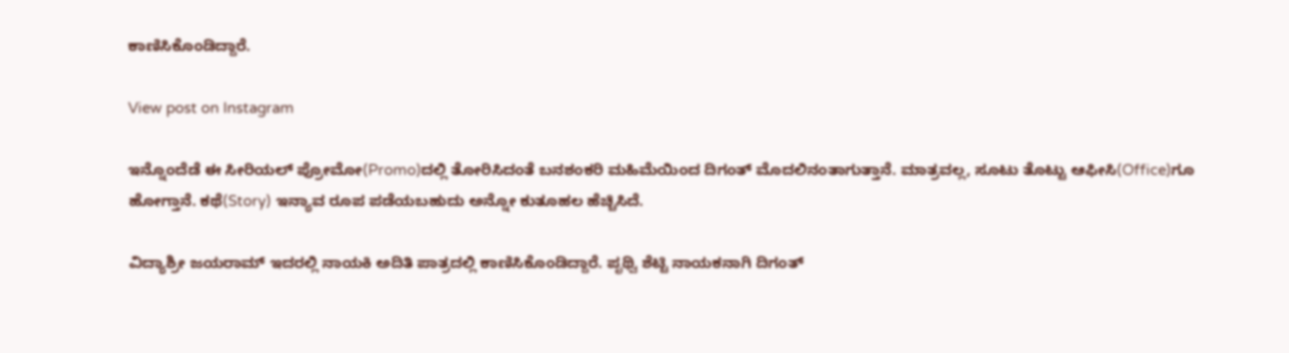ಕಾಣಿಸಿಕೊಂಡಿದ್ದಾರೆ.

View post on Instagram

ಇನ್ನೊಂದೆಡೆ ಈ ಸೀರಿಯಲ್ ಪ್ರೋಮೋ(Promo)ದಲ್ಲಿ ತೋರಿಸಿದಂತೆ ಬನಶಂಕರಿ ಮಹಿಮೆಯಿಂದ ದಿಗಂತ್‌ ಮೊದಲಿನಂತಾಗುತ್ತಾನೆ. ಮಾತ್ರವಲ್ಲ, ಸೂಟು ತೊಟ್ಟು ಆಫೀಸಿ(Office)ಗೂ ಹೋಗ್ತಾನೆ. ಕಥೆ(Story) ಇನ್ಯಾವ ರೂಪ ಪಡೆಯಬಹುದು ಅನ್ನೋ ಕುತೂಹಲ ಹೆಚ್ಚಿಸಿದೆ.

ವಿದ್ಯಾಶ್ರೀ ಜಯರಾಮ್ ಇದರಲ್ಲಿ ನಾಯಕಿ ಅದಿತಿ ಪಾತ್ರದಲ್ಲಿ ಕಾಣಿಸಿಕೊಂಡಿದ್ದಾರೆ. ಪೃಥ್ವಿ ಶೆಟ್ಟಿ ನಾಯಕನಾಗಿ ದಿಗಂತ್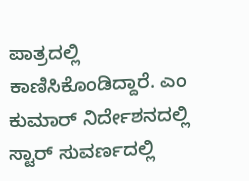ಪಾತ್ರದಲ್ಲಿ ಕಾಣಿಸಿಕೊಂಡಿದ್ದಾರೆ. ಎಂ ಕುಮಾರ್ ನಿರ್ದೇಶನದಲ್ಲಿ ಸ್ಟಾರ್ ಸುವರ್ಣದಲ್ಲಿ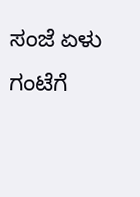ಸಂಜೆ ಏಳು ಗಂಟೆಗೆ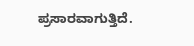ಪ್ರಸಾರವಾಗುತ್ತಿದೆ.